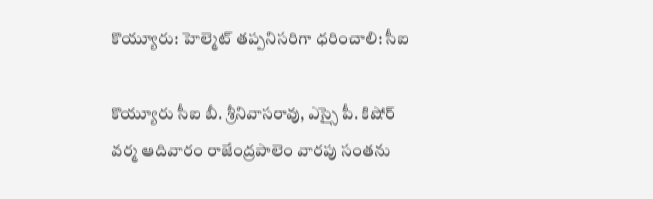కొయ్యూరు: హెల్మెట్ తప్పనిసరిగా ధరించాలి: సీఐ

కొయ్యూరు సీఐ బీ. శ్రీనివాసరావు, ఎస్సై పీ. కిషోర్ వర్మ ఆదివారం రాజేంద్రపాలెం వారపు సంతను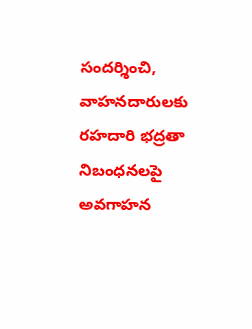సందర్శించి, వాహనదారులకు రహదారి భద్రతా నిబంధనలపై అవగాహన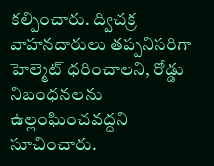కల్పించారు. ద్విచక్ర వాహనదారులు తప్పనిసరిగా హెల్మెట్ ధరించాలని, రోడ్డు నిబంధనలను ఉల్లంఘించవద్దని సూచించారు.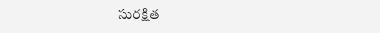సురక్షిత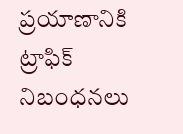ప్రయాణానికి ట్రాఫిక్ నిబంధనలు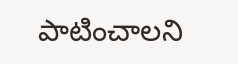పాటించాలని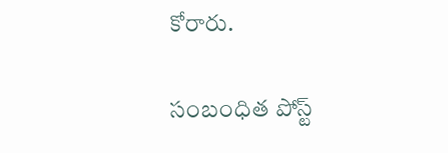కోరారు.

సంబంధిత పోస్ట్